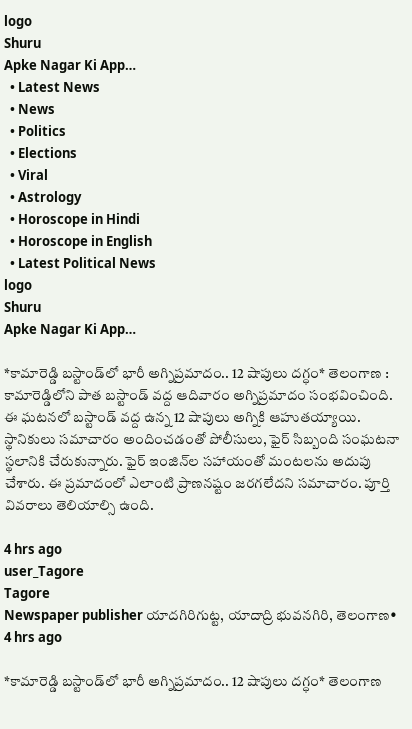logo
Shuru
Apke Nagar Ki App…
  • Latest News
  • News
  • Politics
  • Elections
  • Viral
  • Astrology
  • Horoscope in Hindi
  • Horoscope in English
  • Latest Political News
logo
Shuru
Apke Nagar Ki App…

*కామారెడ్డి బస్టాండ్‌లో భారీ అగ్నిప్రమాదం.. 12 షాపులు దగ్ధం* తెలంగాణ : కామారెడ్డిలోని పాత బస్టాండ్‌ వద్ద ఆదివారం అగ్నిప్రమాదం సంభవించింది. ఈ ఘటనలో బస్టాండ్‌ వద్ద ఉన్న 12 షాపులు అగ్నికి ఆహుతయ్యాయి. స్థానికులు సమాచారం అందించడంతో పోలీసులు, ఫైర్ సిబ్బంది సంఘటనా స్థలానికి చేరుకున్నారు. ఫైర్ ఇంజిన్‌ల సహాయంతో మంటలను అదుపు చేశారు. ఈ ప్రమాదంలో ఎలాంటి ప్రాణనష్టం జరగలేదని సమాచారం. పూర్తి వివరాలు తెలియాల్సి ఉంది.

4 hrs ago
user_Tagore
Tagore
Newspaper publisher యాదగిరిగుట్ట, యాదాద్రి భువనగిరి, తెలంగాణ•
4 hrs ago

*కామారెడ్డి బస్టాండ్‌లో భారీ అగ్నిప్రమాదం.. 12 షాపులు దగ్ధం* తెలంగాణ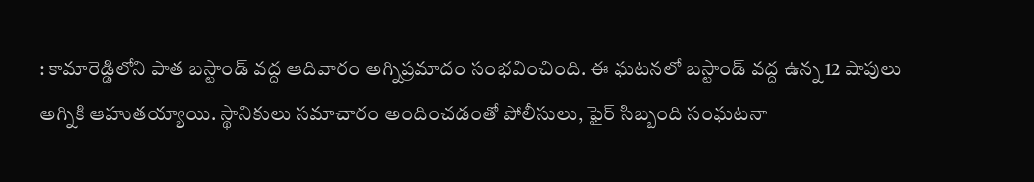: కామారెడ్డిలోని పాత బస్టాండ్‌ వద్ద ఆదివారం అగ్నిప్రమాదం సంభవించింది. ఈ ఘటనలో బస్టాండ్‌ వద్ద ఉన్న 12 షాపులు అగ్నికి ఆహుతయ్యాయి. స్థానికులు సమాచారం అందించడంతో పోలీసులు, ఫైర్ సిబ్బంది సంఘటనా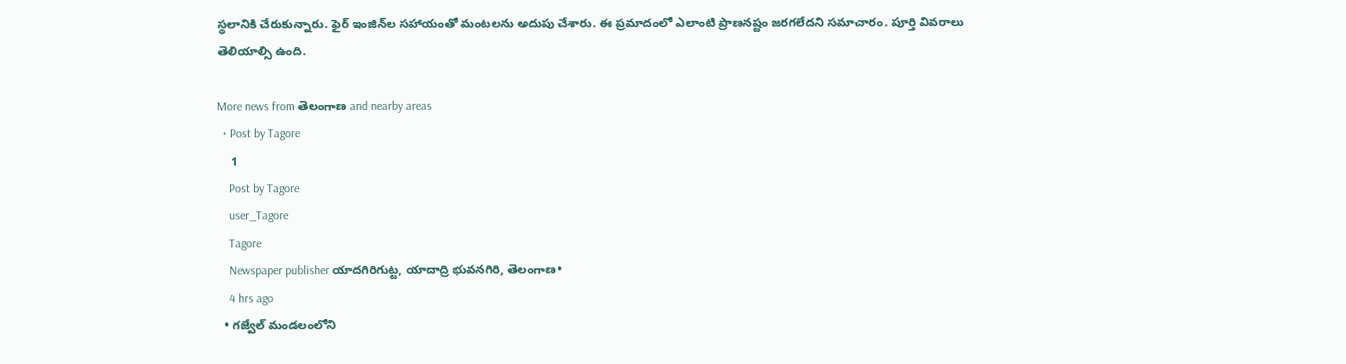స్థలానికి చేరుకున్నారు. ఫైర్ ఇంజిన్‌ల సహాయంతో మంటలను అదుపు చేశారు. ఈ ప్రమాదంలో ఎలాంటి ప్రాణనష్టం జరగలేదని సమాచారం. పూర్తి వివరాలు తెలియాల్సి ఉంది.

More news from తెలంగాణ and nearby areas
  • Post by Tagore
    1
    Post by Tagore
    user_Tagore
    Tagore
    Newspaper publisher యాదగిరిగుట్ట, యాదాద్రి భువనగిరి, తెలంగాణ•
    4 hrs ago
  • గజ్వేల్ మండలంలోని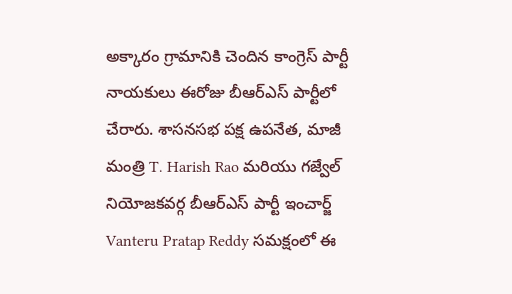అక్కారం గ్రామానికి చెందిన కాంగ్రెస్ పార్టీ నాయకులు ఈరోజు బీఆర్ఎస్ పార్టీలో చేరారు. శాసనసభ పక్ష ఉపనేత, మాజీ మంత్రి T. Harish Rao మరియు గజ్వేల్ నియోజకవర్గ బీఆర్ఎస్ పార్టీ ఇంచార్జ్ Vanteru Pratap Reddy సమక్షంలో ఈ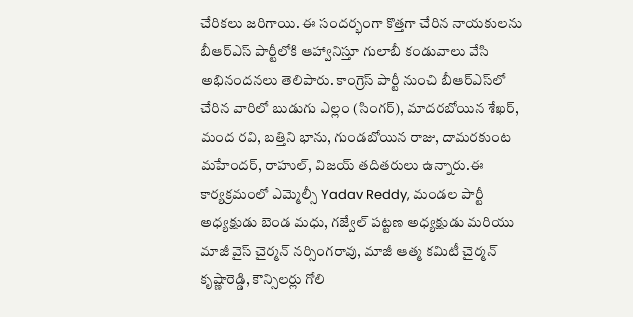చేరికలు జరిగాయి. ఈ సందర్భంగా కొత్తగా చేరిన నాయకులను బీఆర్ఎస్ పార్టీలోకి ఆహ్వానిస్తూ గులాబీ కండువాలు వేసి అభినందనలు తెలిపారు. కాంగ్రెస్ పార్టీ నుంచి బీఆర్ఎస్‌లో చేరిన వారిలో బుడుగు ఎల్లం (సింగర్), మాదరబోయిన శేఖర్, మంద రవి, బత్తిని భాను, గుండబోయిన రాజు, దామరకుంట మహేందర్, రాహుల్, విజయ్ తదితరులు ఉన్నారు.ఈ కార్యక్రమంలో ఎమ్మెల్సీ Yadav Reddy, మండల పార్టీ అధ్యక్షుడు బెండ మధు, గజ్వేల్ పట్టణ అధ్యక్షుడు మరియు మాజీ వైస్ చైర్మన్ నర్సింగరావు, మాజీ ఆత్మ కమిటీ చైర్మన్ కృష్ణారెడ్డి, కౌన్సిలర్లు గోలి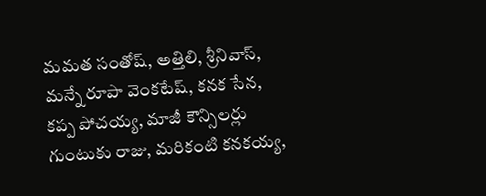మమత సంతోష్, అత్తిలి, శ్రీనివాస్, మన్నే రూపా వెంకటేష్, కనక సేన, కప్ప పోచయ్య, మాజీ కౌన్సిలర్లు గుంటుకు రాజు, మరికంటి కనకయ్య,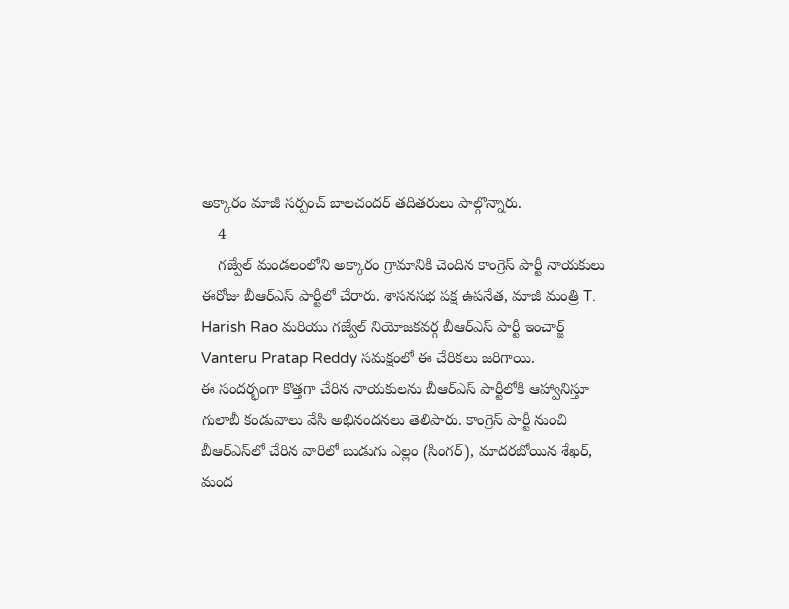అక్కారం మాజీ సర్పంచ్ బాలచందర్ తదితరులు పాల్గొన్నారు.
    4
    గజ్వేల్ మండలంలోని అక్కారం గ్రామానికి చెందిన కాంగ్రెస్ పార్టీ నాయకులు ఈరోజు బీఆర్ఎస్ పార్టీలో చేరారు. శాసనసభ పక్ష ఉపనేత, మాజీ మంత్రి T. Harish Rao మరియు గజ్వేల్ నియోజకవర్గ బీఆర్ఎస్ పార్టీ ఇంచార్జ్ Vanteru Pratap Reddy సమక్షంలో ఈ చేరికలు జరిగాయి.
ఈ సందర్భంగా కొత్తగా చేరిన నాయకులను బీఆర్ఎస్ పార్టీలోకి ఆహ్వానిస్తూ గులాబీ కండువాలు వేసి అభినందనలు తెలిపారు. కాంగ్రెస్ పార్టీ నుంచి బీఆర్ఎస్‌లో చేరిన వారిలో బుడుగు ఎల్లం (సింగర్), మాదరబోయిన శేఖర్, మంద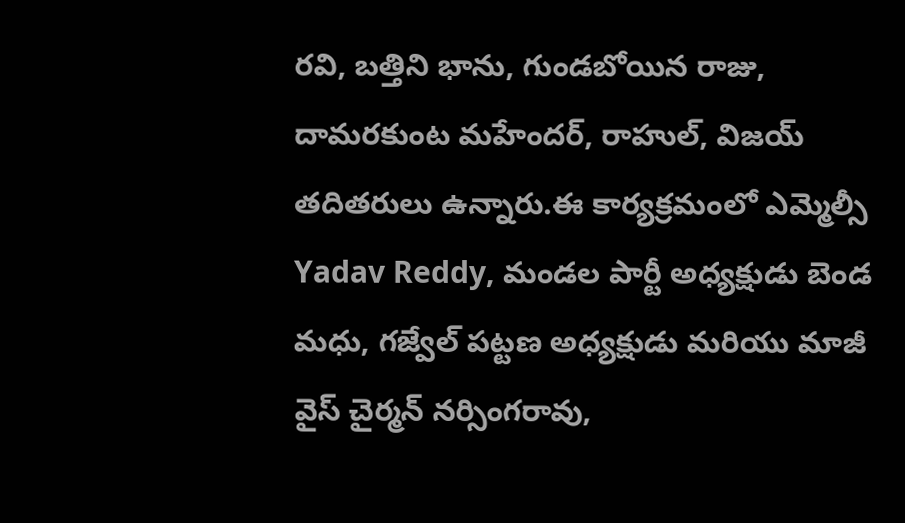రవి, బత్తిని భాను, గుండబోయిన రాజు, దామరకుంట మహేందర్, రాహుల్, విజయ్ తదితరులు ఉన్నారు.ఈ కార్యక్రమంలో ఎమ్మెల్సీ Yadav Reddy, మండల పార్టీ అధ్యక్షుడు బెండ మధు, గజ్వేల్ పట్టణ అధ్యక్షుడు మరియు మాజీ వైస్ చైర్మన్ నర్సింగరావు,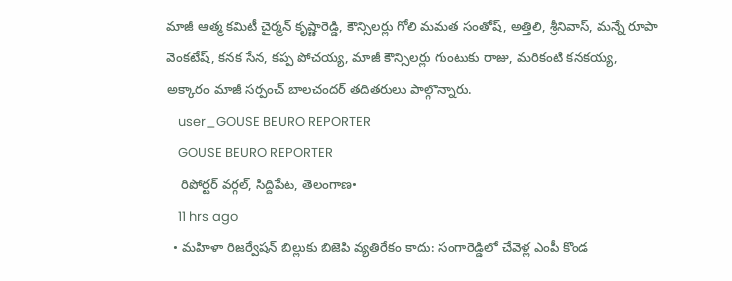మాజీ ఆత్మ కమిటీ చైర్మన్ కృష్ణారెడ్డి, కౌన్సిలర్లు గోలి మమత సంతోష్, అత్తిలి, శ్రీనివాస్, మన్నే రూపా వెంకటేష్, కనక సేన, కప్ప పోచయ్య, మాజీ కౌన్సిలర్లు గుంటుకు రాజు, మరికంటి కనకయ్య, అక్కారం మాజీ సర్పంచ్ బాలచందర్ తదితరులు పాల్గొన్నారు.
    user_GOUSE BEURO REPORTER
    GOUSE BEURO REPORTER
    రిపోర్టర్ వర్గల్, సిద్దిపేట, తెలంగాణ•
    11 hrs ago
  • మహిళా రిజర్వేషన్ బిల్లుకు బిజెపి వ్యతిరేకం కాదు: సంగారెడ్డిలో చేవెళ్ల ఎంపీ కొండ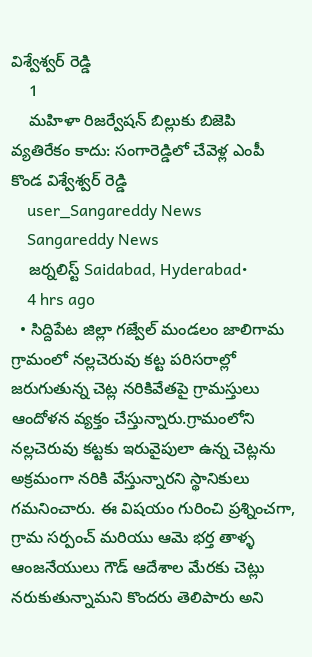విశ్వేశ్వర్ రెడ్డి
    1
    మహిళా రిజర్వేషన్ బిల్లుకు బిజెపి వ్యతిరేకం కాదు: సంగారెడ్డిలో చేవెళ్ల ఎంపీ కొండ విశ్వేశ్వర్ రెడ్డి
    user_Sangareddy News
    Sangareddy News
    జర్నలిస్ట్ Saidabad, Hyderabad•
    4 hrs ago
  • సిద్దిపేట జిల్లా గజ్వేల్ మండలం జాలిగామ గ్రామంలో నల్లచెరువు కట్ట పరిసరాల్లో జరుగుతున్న చెట్ల నరికివేతపై గ్రామస్తులు ఆందోళన వ్యక్తం చేస్తున్నారు.గ్రామంలోని నల్లచెరువు కట్టకు ఇరువైపులా ఉన్న చెట్లను అక్రమంగా నరికి వేస్తున్నారని స్థానికులు గమనించారు. ఈ విషయం గురించి ప్రశ్నించగా, గ్రామ సర్పంచ్ మరియు ఆమె భర్త తాళ్ళ ఆంజనేయులు గౌడ్ ఆదేశాల మేరకు చెట్లు నరుకుతున్నామని కొందరు తెలిపారు అని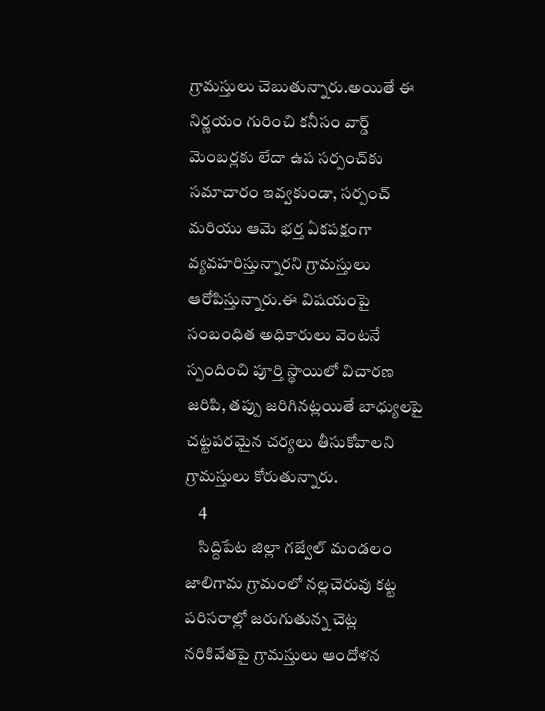గ్రామస్తులు చెబుతున్నారు.అయితే ఈ నిర్ణయం గురించి కనీసం వార్డ్ మెంబర్లకు లేదా ఉప సర్పంచ్‌కు సమాచారం ఇవ్వకుండా, సర్పంచ్ మరియు ఆమె భర్త ఏకపక్షంగా వ్యవహరిస్తున్నారని గ్రామస్తులు ఆరోపిస్తున్నారు.ఈ విషయంపై సంబంధిత అధికారులు వెంటనే స్పందించి పూర్తి స్థాయిలో విచారణ జరిపి, తప్పు జరిగినట్లయితే బాధ్యులపై చట్టపరమైన చర్యలు తీసుకోవాలని గ్రామస్తులు కోరుతున్నారు.
    4
    సిద్దిపేట జిల్లా గజ్వేల్ మండలం జాలిగామ గ్రామంలో నల్లచెరువు కట్ట పరిసరాల్లో జరుగుతున్న చెట్ల నరికివేతపై గ్రామస్తులు ఆందోళన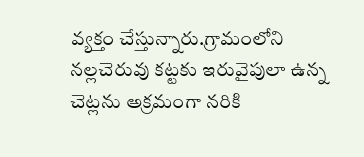వ్యక్తం చేస్తున్నారు.గ్రామంలోని నల్లచెరువు కట్టకు ఇరువైపులా ఉన్న చెట్లను అక్రమంగా నరికి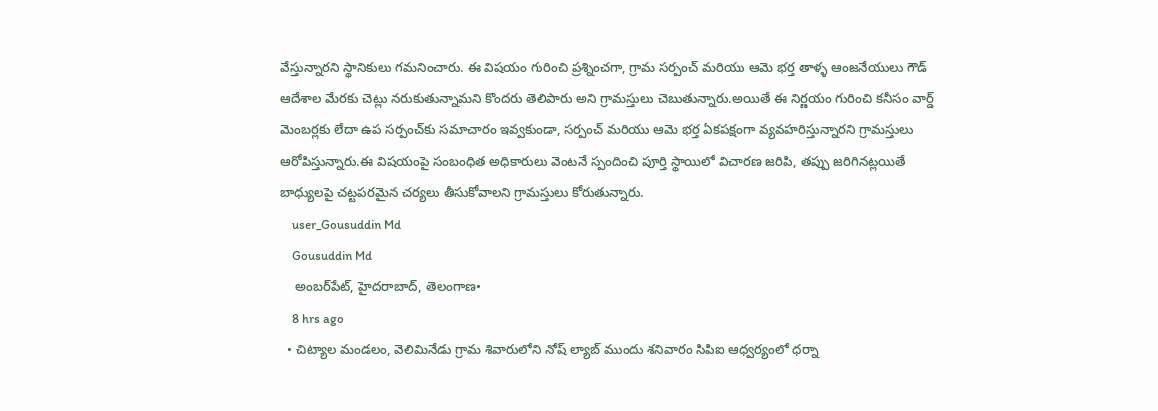వేస్తున్నారని స్థానికులు గమనించారు. ఈ విషయం గురించి ప్రశ్నించగా, గ్రామ సర్పంచ్ మరియు ఆమె భర్త తాళ్ళ ఆంజనేయులు గౌడ్ ఆదేశాల మేరకు చెట్లు నరుకుతున్నామని కొందరు తెలిపారు అని గ్రామస్తులు చెబుతున్నారు.అయితే ఈ నిర్ణయం గురించి కనీసం వార్డ్ మెంబర్లకు లేదా ఉప సర్పంచ్‌కు సమాచారం ఇవ్వకుండా, సర్పంచ్ మరియు ఆమె భర్త ఏకపక్షంగా వ్యవహరిస్తున్నారని గ్రామస్తులు ఆరోపిస్తున్నారు.ఈ విషయంపై సంబంధిత అధికారులు వెంటనే స్పందించి పూర్తి స్థాయిలో విచారణ జరిపి, తప్పు జరిగినట్లయితే బాధ్యులపై చట్టపరమైన చర్యలు తీసుకోవాలని గ్రామస్తులు కోరుతున్నారు.
    user_Gousuddin Md
    Gousuddin Md
    అంబర్‌పేట్, హైదరాబాద్, తెలంగాణ•
    8 hrs ago
  • చిట్యాల మండలం, వెలిమినేడు గ్రామ శివారులోని నోష్ ల్యాబ్ ముందు శనివారం సిపిఐ ఆధ్వర్యంలో ధర్నా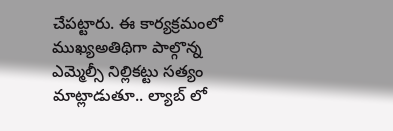చేపట్టారు. ఈ కార్యక్రమంలో ముఖ్యఅతిథిగా పాల్గొన్న ఎమ్మెల్సీ నిల్లికట్టు సత్యం మాట్లాడుతూ.. ల్యాబ్ లో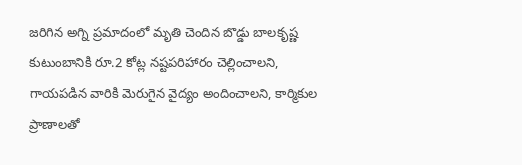జరిగిన అగ్ని ప్రమాదంలో మృతి చెందిన బొడ్డు బాలకృష్ణ కుటుంబానికి రూ.2 కోట్ల నష్టపరిహారం చెల్లించాలని, గాయపడిన వారికి మెరుగైన వైద్యం అందించాలని, కార్మికుల ప్రాణాలతో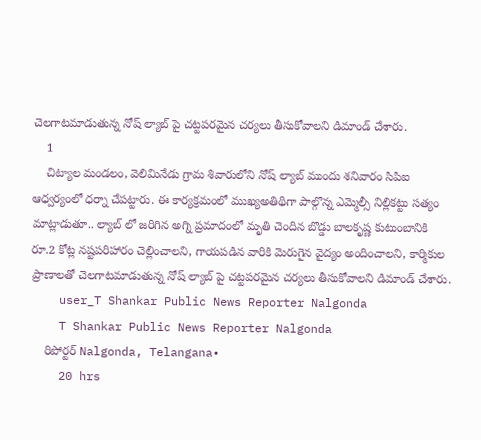చెలగాటమాడుతున్న నోష్ ల్యాబ్ పై చట్టపరమైన చర్యలు తీసుకోవాలని డిమాండ్ చేశారు.
    1
    చిట్యాల మండలం, వెలిమినేడు గ్రామ శివారులోని నోష్ ల్యాబ్ ముందు శనివారం సిపిఐ ఆధ్వర్యంలో ధర్నా చేపట్టారు. ఈ కార్యక్రమంలో ముఖ్యఅతిథిగా పాల్గొన్న ఎమ్మెల్సీ నిల్లికట్టు సత్యం మాట్లాడుతూ.. ల్యాబ్ లో జరిగిన అగ్ని ప్రమాదంలో మృతి చెందిన బొడ్డు బాలకృష్ణ కుటుంబానికి రూ.2 కోట్ల నష్టపరిహారం చెల్లించాలని, గాయపడిన వారికి మెరుగైన వైద్యం అందించాలని, కార్మికుల ప్రాణాలతో చెలగాటమాడుతున్న నోష్ ల్యాబ్ పై చట్టపరమైన చర్యలు తీసుకోవాలని డిమాండ్ చేశారు.
    user_T Shankar Public News Reporter Nalgonda
    T Shankar Public News Reporter Nalgonda
    రిపోర్టర్ Nalgonda, Telangana•
    20 hrs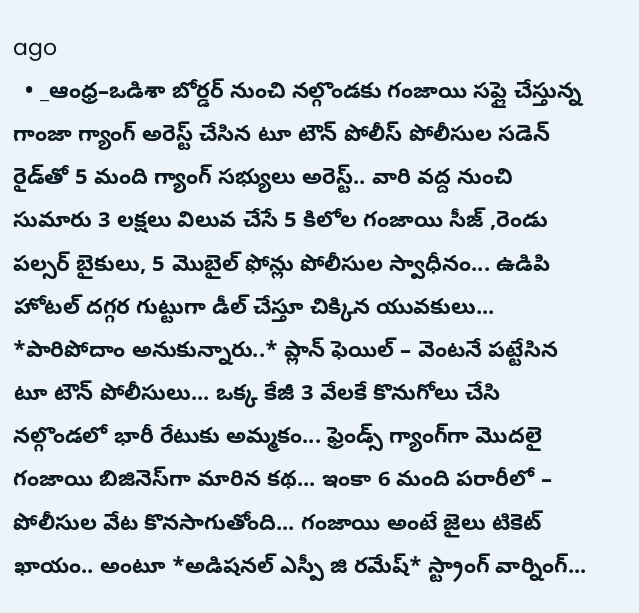ago
  • _ఆంధ్ర–ఒడిశా బోర్డర్ నుంచి నల్గొండకు గంజాయి సప్లై చేస్తున్న గాంజా గ్యాంగ్ అరెస్ట్ చేసిన టూ టౌన్ పోలీస్ పోలీసుల సడెన్ రైడ్‌తో 5 మంది గ్యాంగ్ సభ్యులు అరెస్ట్.. వారి వద్ద నుంచి సుమారు 3 లక్షలు విలువ చేసే 5 కిలోల గంజాయి సీజ్ ,రెండు పల్సర్ బైకులు, 5 మొబైల్ ఫోన్లు పోలీసుల స్వాధీనం... ఉడిపి హోటల్ దగ్గర గుట్టుగా డీల్ చేస్తూ చిక్కిన యువకులు... *పారిపోదాం అనుకున్నారు..* ప్లాన్ ఫెయిల్ – వెంటనే పట్టేసిన టూ టౌన్ పోలీసులు... ఒక్క కేజీ 3 వేలకే కొనుగోలు చేసి నల్గొండలో భారీ రేటుకు అమ్మకం... ఫ్రెండ్స్ గ్యాంగ్‌గా మొదలై గంజాయి బిజినెస్‌గా మారిన కథ... ఇంకా 6 మంది పరారీలో – పోలీసుల వేట కొనసాగుతోంది... గంజాయి అంటే జైలు టికెట్ ఖాయం.. అంటూ *అడిషనల్ ఎస్పీ జి రమేష్* స్ట్రాంగ్ వార్నింగ్...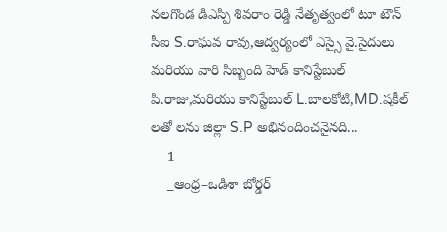నలగొండ డిఎస్పి శివరాం రెడ్డి నేతృత్వంలో టూ టౌన్ సీఐ S.రాఘవ రావు,ఆద్వర్యంలో ఎస్సై వై.సైదులు మరియు వారి సిబ్బంది హెడ్ కానిస్టేబుల్ పి.రాజు,మరియు కానిస్టేబుల్ L.బాలకోటి,MD.షకీల్ లతో లను జిల్లా S.P అభినందించనైనది...
    1
    _ఆంధ్ర–ఒడిశా బోర్డర్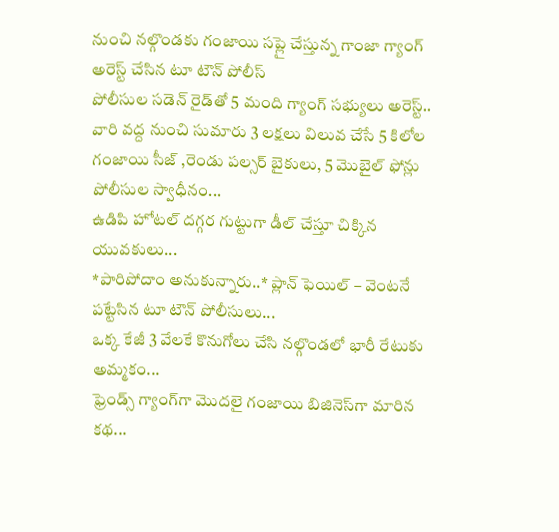నుంచి నల్గొండకు గంజాయి సప్లై చేస్తున్న గాంజా గ్యాంగ్ అరెస్ట్ చేసిన టూ టౌన్ పోలీస్
పోలీసుల సడెన్ రైడ్‌తో 5 మంది గ్యాంగ్ సభ్యులు అరెస్ట్..
వారి వద్ద నుంచి సుమారు 3 లక్షలు విలువ చేసే 5 కిలోల గంజాయి సీజ్ ,రెండు పల్సర్ బైకులు, 5 మొబైల్ ఫోన్లు పోలీసుల స్వాధీనం...
ఉడిపి హోటల్ దగ్గర గుట్టుగా డీల్ చేస్తూ చిక్కిన యువకులు...
*పారిపోదాం అనుకున్నారు..* ప్లాన్ ఫెయిల్ – వెంటనే పట్టేసిన టూ టౌన్ పోలీసులు...
ఒక్క కేజీ 3 వేలకే కొనుగోలు చేసి నల్గొండలో భారీ రేటుకు అమ్మకం...
ఫ్రెండ్స్ గ్యాంగ్‌గా మొదలై గంజాయి బిజినెస్‌గా మారిన కథ...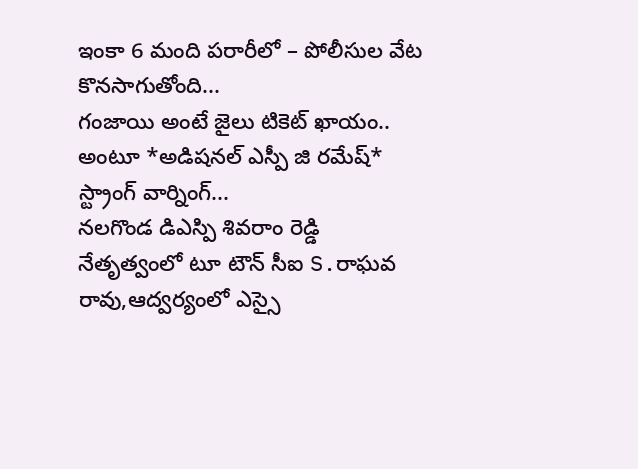ఇంకా 6 మంది పరారీలో – పోలీసుల వేట కొనసాగుతోంది...
గంజాయి అంటే జైలు టికెట్ ఖాయం.. అంటూ *అడిషనల్ ఎస్పీ జి రమేష్* స్ట్రాంగ్ వార్నింగ్...
నలగొండ డిఎస్పి శివరాం రెడ్డి నేతృత్వంలో టూ టౌన్ సీఐ S.రాఘవ రావు,ఆద్వర్యంలో ఎస్సై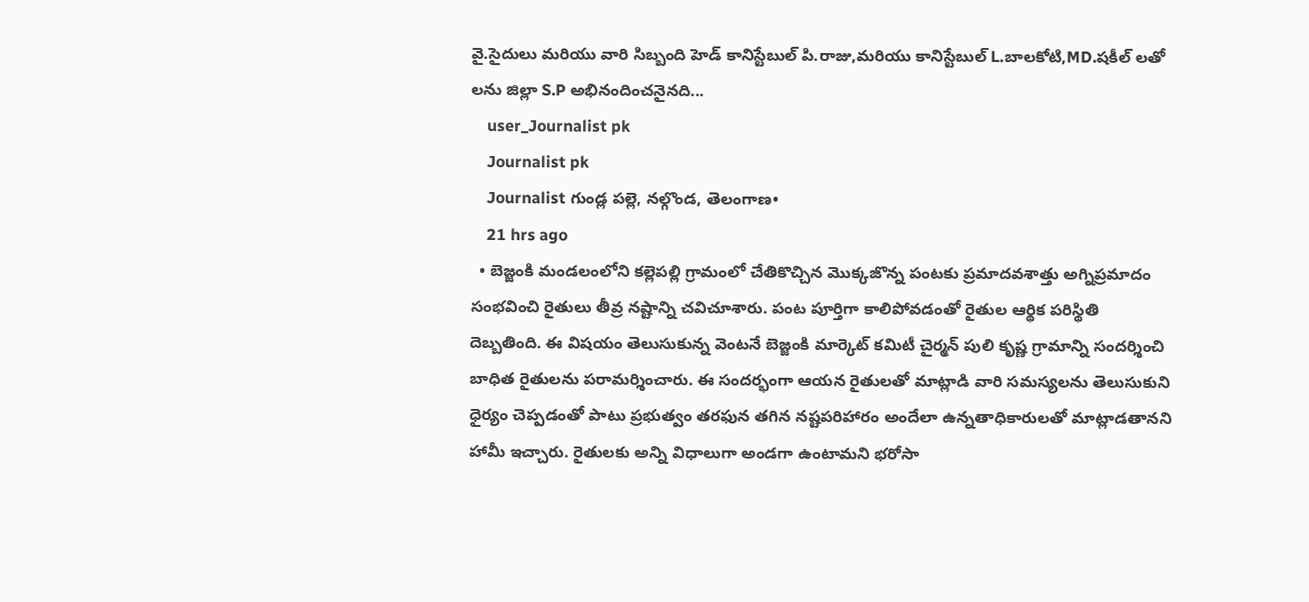వై.సైదులు మరియు వారి సిబ్బంది హెడ్ కానిస్టేబుల్ పి.రాజు,మరియు కానిస్టేబుల్ L.బాలకోటి,MD.షకీల్ లతో లను జిల్లా S.P అభినందించనైనది...
    user_Journalist pk
    Journalist pk
    Journalist గుండ్ల పల్లె, నల్గొండ, తెలంగాణ•
    21 hrs ago
  • బెజ్జంకి మండలంలోని కల్లెపల్లి గ్రామంలో చేతికొచ్చిన మొక్కజొన్న పంటకు ప్రమాదవశాత్తు అగ్నిప్రమాదం సంభవించి రైతులు తీవ్ర నష్టాన్ని చవిచూశారు. పంట పూర్తిగా కాలిపోవడంతో రైతుల ఆర్థిక పరిస్థితి దెబ్బతింది. ఈ విషయం తెలుసుకున్న వెంటనే బెజ్జంకి మార్కెట్ కమిటీ చైర్మన్ పులి కృష్ణ గ్రామాన్ని సందర్శించి బాధిత రైతులను పరామర్శించారు. ఈ సందర్భంగా ఆయన రైతులతో మాట్లాడి వారి సమస్యలను తెలుసుకుని ధైర్యం చెప్పడంతో పాటు ప్రభుత్వం తరఫున తగిన నష్టపరిహారం అందేలా ఉన్నతాధికారులతో మాట్లాడతానని హామీ ఇచ్చారు. రైతులకు అన్ని విధాలుగా అండగా ఉంటామని భరోసా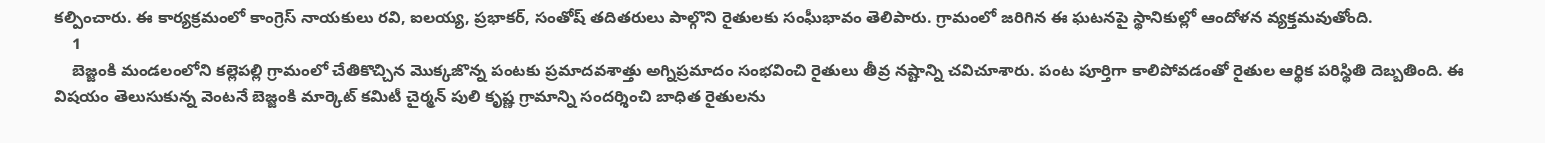కల్పించారు. ఈ కార్యక్రమంలో కాంగ్రెస్ నాయకులు రవి, ఐలయ్య, ప్రభాకర్, సంతోష్ తదితరులు పాల్గొని రైతులకు సంఘీభావం తెలిపారు. గ్రామంలో జరిగిన ఈ ఘటనపై స్థానికుల్లో ఆందోళన వ్యక్తమవుతోంది.
    1
    బెజ్జంకి మండలంలోని కల్లెపల్లి గ్రామంలో చేతికొచ్చిన మొక్కజొన్న పంటకు ప్రమాదవశాత్తు అగ్నిప్రమాదం సంభవించి రైతులు తీవ్ర నష్టాన్ని చవిచూశారు. పంట పూర్తిగా కాలిపోవడంతో రైతుల ఆర్థిక పరిస్థితి దెబ్బతింది. ఈ విషయం తెలుసుకున్న వెంటనే బెజ్జంకి మార్కెట్ కమిటీ చైర్మన్ పులి కృష్ణ గ్రామాన్ని సందర్శించి బాధిత రైతులను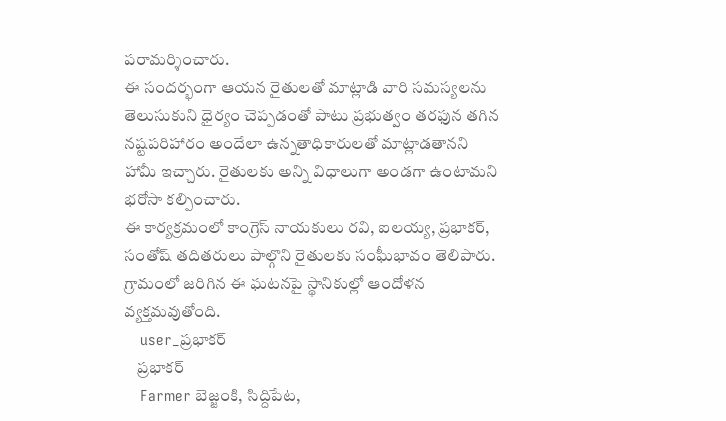పరామర్శించారు.
ఈ సందర్భంగా ఆయన రైతులతో మాట్లాడి వారి సమస్యలను తెలుసుకుని ధైర్యం చెప్పడంతో పాటు ప్రభుత్వం తరఫున తగిన నష్టపరిహారం అందేలా ఉన్నతాధికారులతో మాట్లాడతానని హామీ ఇచ్చారు. రైతులకు అన్ని విధాలుగా అండగా ఉంటామని భరోసా కల్పించారు.
ఈ కార్యక్రమంలో కాంగ్రెస్ నాయకులు రవి, ఐలయ్య, ప్రభాకర్, సంతోష్ తదితరులు పాల్గొని రైతులకు సంఘీభావం తెలిపారు. గ్రామంలో జరిగిన ఈ ఘటనపై స్థానికుల్లో ఆందోళన వ్యక్తమవుతోంది.
    user_ప్రభాకర్
    ప్రభాకర్
    Farmer బెజ్జంకి, సిద్దిపేట,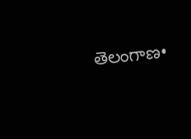తెలంగాణ•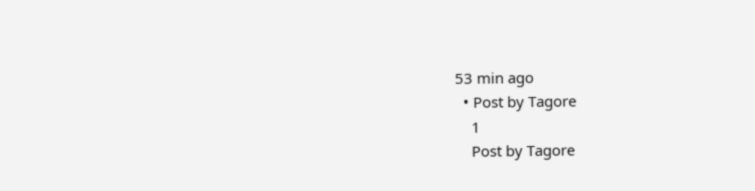53 min ago
  • Post by Tagore
    1
    Post by Tagore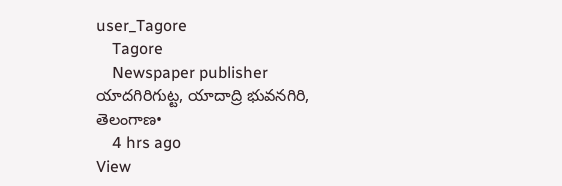user_Tagore
    Tagore
    Newspaper publisher యాదగిరిగుట్ట, యాదాద్రి భువనగిరి, తెలంగాణ•
    4 hrs ago
View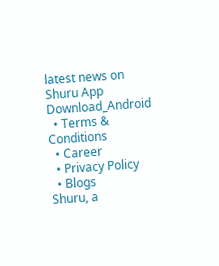latest news on Shuru App
Download_Android
  • Terms & Conditions
  • Career
  • Privacy Policy
  • Blogs
Shuru, a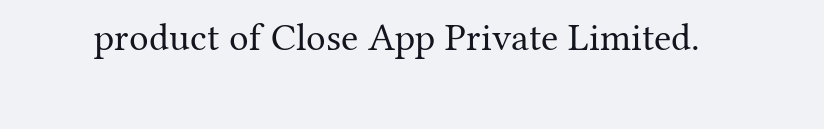product of Close App Private Limited.